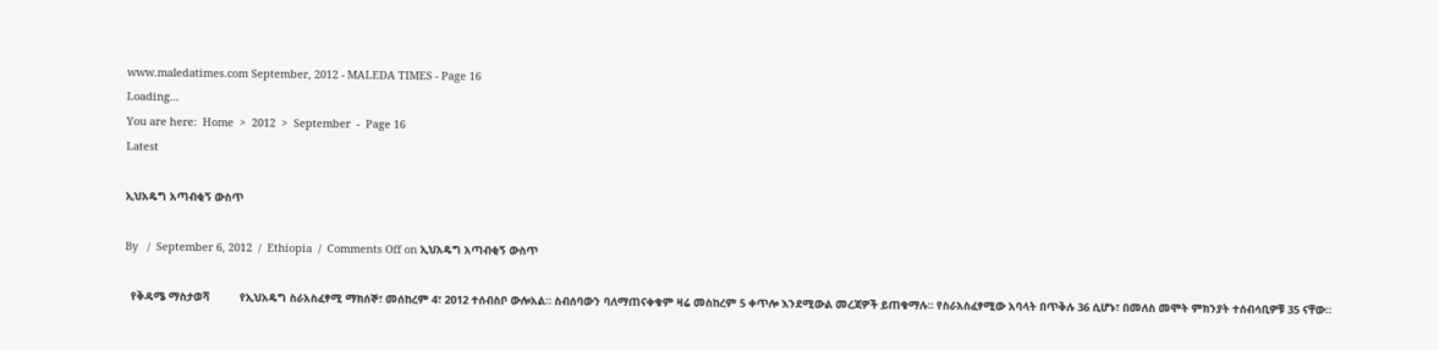www.maledatimes.com September, 2012 - MALEDA TIMES - Page 16
Loading...
You are here:  Home  >  2012  >  September  -  Page 16
Latest

ኢህአዴግ አጣብቂኝ ውስጥ

By   /  September 6, 2012  /  Ethiopia  /  Comments Off on ኢህአዴግ አጣብቂኝ ውስጥ

  የቅዳሜ ማስታወሻ          የኢህአዴግ ስራአስፈፃሚ ማክሰኞ፣ መሰከረም 4፣ 2012 ተሰብስቦ ውሎአል። ስብሰባውን ባለማጠናቀቁም ዛሬ መስከረም 5 ቀጥሎ እንደሚውል መረጃዎች ይጠቁማሉ። የስራአስፈፃሚው አባላት በጥቅሉ 36 ሲሆኑ፣ በመለስ መሞት ምክንያት ተሰብሳቢዎቹ 35 ናቸው።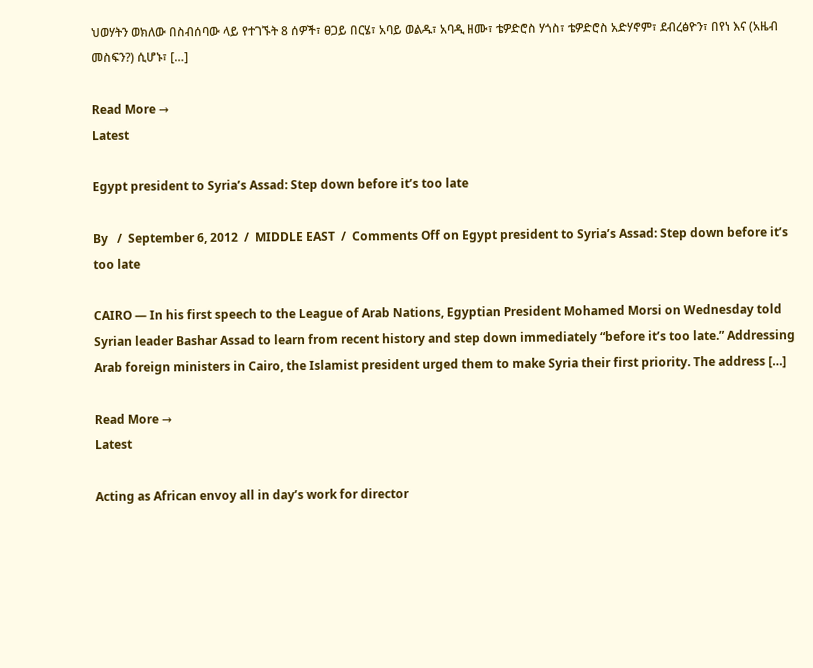ህወሃትን ወክለው በስብሰባው ላይ የተገኙት 8 ሰዎች፣ ፀጋይ በርሄ፣ አባይ ወልዱ፣ አባዲ ዘሙ፣ ቴዎድሮስ ሃጎስ፣ ቴዎድሮስ አድሃኖም፣ ደብረፅዮን፣ በየነ እና (አዜብ መስፍን?) ሲሆኑ፣ […]

Read More →
Latest

Egypt president to Syria’s Assad: Step down before it’s too late

By   /  September 6, 2012  /  MIDDLE EAST  /  Comments Off on Egypt president to Syria’s Assad: Step down before it’s too late

CAIRO — In his first speech to the League of Arab Nations, Egyptian President Mohamed Morsi on Wednesday told Syrian leader Bashar Assad to learn from recent history and step down immediately “before it’s too late.” Addressing Arab foreign ministers in Cairo, the Islamist president urged them to make Syria their first priority. The address […]

Read More →
Latest

Acting as African envoy all in day’s work for director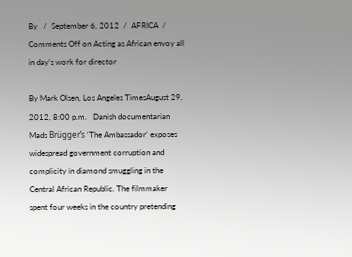By   /  September 6, 2012  /  AFRICA  /  Comments Off on Acting as African envoy all in day’s work for director

By Mark Olsen, Los Angeles TimesAugust 29, 2012, 8:00 p.m.   Danish documentarian Mads Brügger’s ‘The Ambassador’ exposes widespread government corruption and complicity in diamond smuggling in the Central African Republic. The filmmaker spent four weeks in the country pretending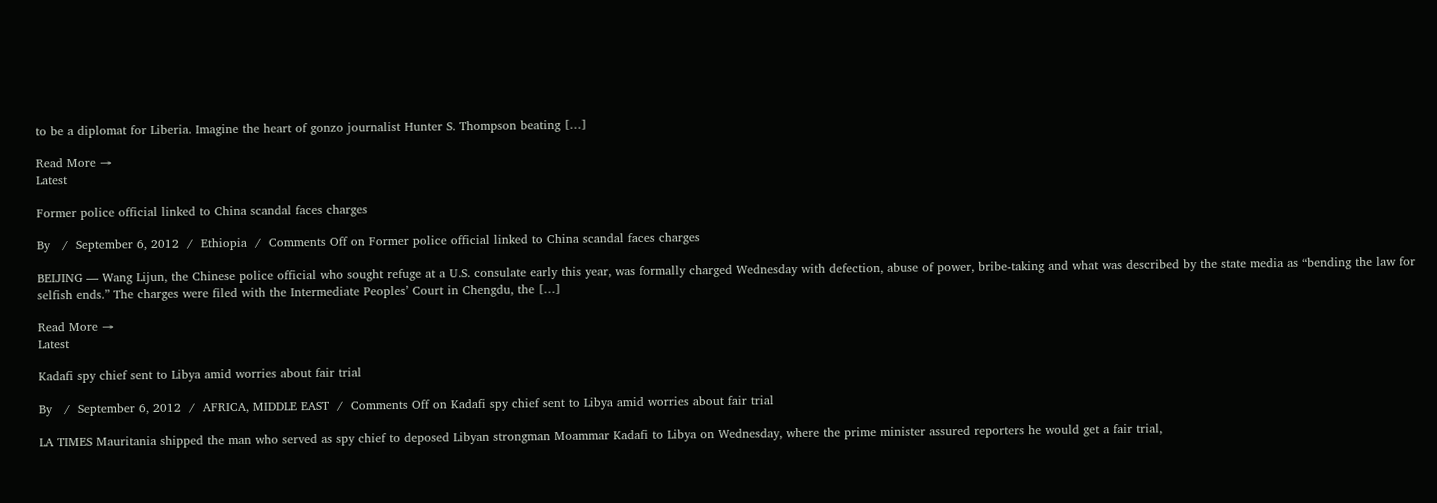to be a diplomat for Liberia. Imagine the heart of gonzo journalist Hunter S. Thompson beating […]

Read More →
Latest

Former police official linked to China scandal faces charges

By   /  September 6, 2012  /  Ethiopia  /  Comments Off on Former police official linked to China scandal faces charges

BEIJING — Wang Lijun, the Chinese police official who sought refuge at a U.S. consulate early this year, was formally charged Wednesday with defection, abuse of power, bribe-taking and what was described by the state media as “bending the law for selfish ends.” The charges were filed with the Intermediate Peoples’ Court in Chengdu, the […]

Read More →
Latest

Kadafi spy chief sent to Libya amid worries about fair trial

By   /  September 6, 2012  /  AFRICA, MIDDLE EAST  /  Comments Off on Kadafi spy chief sent to Libya amid worries about fair trial

LA TIMES Mauritania shipped the man who served as spy chief to deposed Libyan strongman Moammar Kadafi to Libya on Wednesday, where the prime minister assured reporters he would get a fair trial,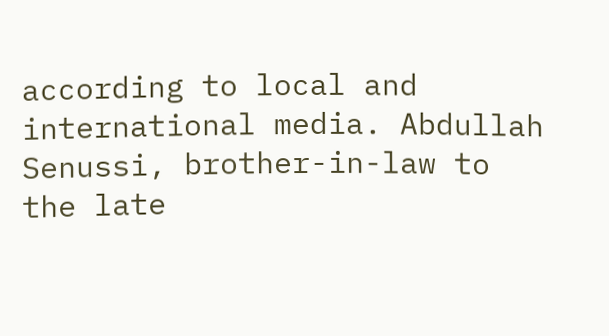according to local and international media. Abdullah Senussi, brother-in-law to the late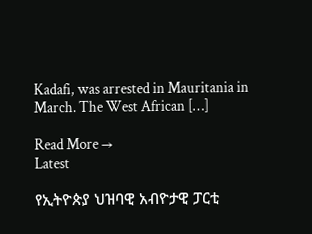Kadafi, was arrested in Mauritania in March. The West African […]

Read More →
Latest

የኢትዮጵያ ህዝባዊ አብዮታዊ ፓርቲ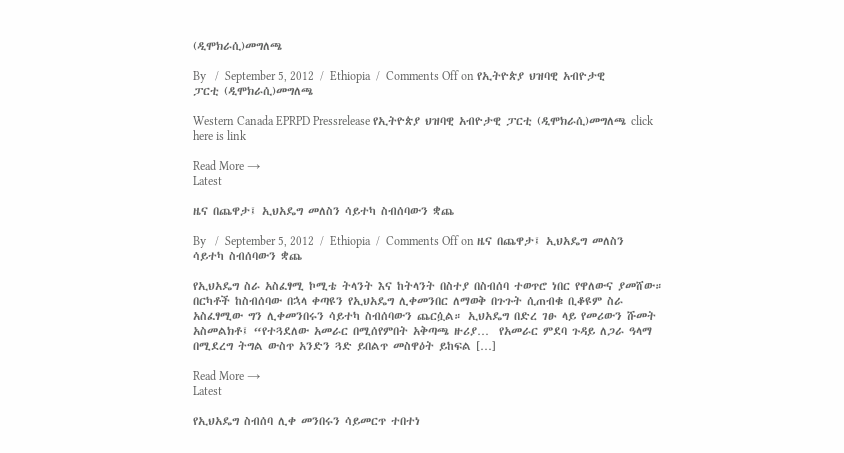(ዲሞክራሲ)መግለጫ

By   /  September 5, 2012  /  Ethiopia  /  Comments Off on የኢትዮጵያ ህዝባዊ አብዮታዊ ፓርቲ (ዲሞክራሲ)መግለጫ

Western Canada EPRPD Pressrelease የኢትዮጵያ ህዝባዊ አብዮታዊ ፓርቲ (ዲሞክራሲ)መግለጫ click here is link

Read More →
Latest

ዜና በጨዋታ፤ ኢህአዴግ መለስን ሳይተካ ስብሰባውን ቋጨ

By   /  September 5, 2012  /  Ethiopia  /  Comments Off on ዜና በጨዋታ፤ ኢህአዴግ መለስን ሳይተካ ስብሰባውን ቋጨ

የኢህአዴግ ስራ አስፈፃሚ ኮሚቴ ትላንት እና ከትላንት በስተያ በስብሰባ ተወጥሮ ነበር የዋለውና ያመሸው። በርካቶች ከስብሰባው በኋላ ቀጣዩን የኢህአዴግ ሊቀመንበር ለማወቅ በጉጉት ሲጠብቁ ቢቆዩም ስራ አስፈፃሚው ግን ሊቀመንበሩን ሳይተካ ስብሰባውን ጨርሷል። ኢህአዴግ በድረ ገፁ ላይ የመሪውን ሹመት አስመልክቶ፤ “የተጓደለው አመራር በሚሰየምበት አቅጣጫ ዙሪያ…  የአመራር ምደባ ጉዳይ ለጋራ ዓላማ በሚደረግ ትግል ውስጥ አንድን ጓድ ይበልጥ መስዋዕት ይከፍል […]

Read More →
Latest

የኢህአዴግ ስብሰባ ሊቀ መንበሩን ሳይመርጥ ተበተነ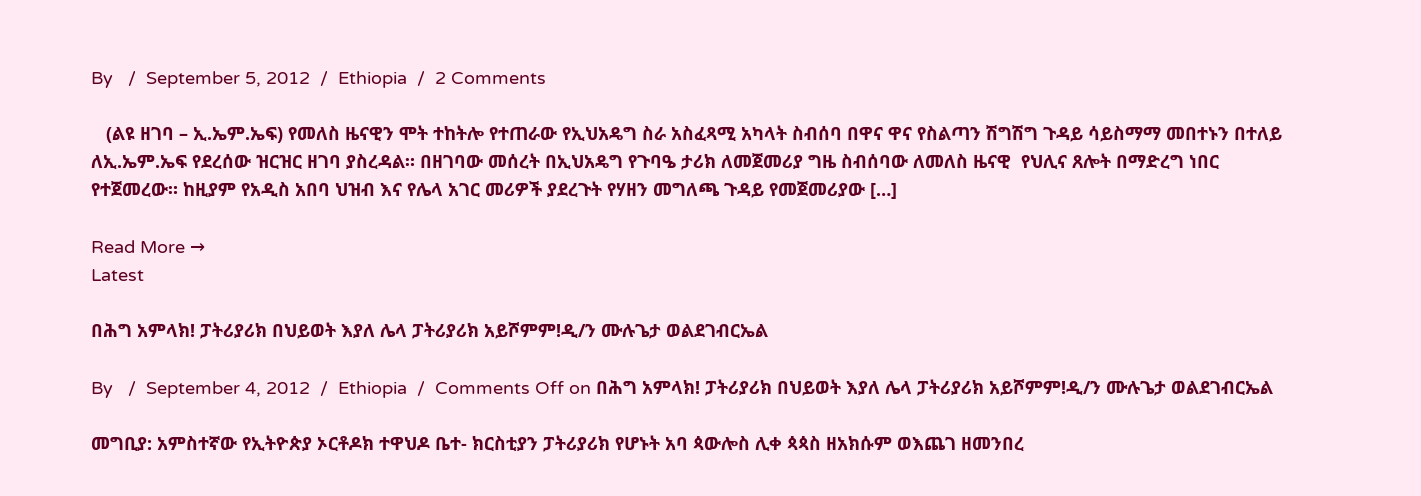By   /  September 5, 2012  /  Ethiopia  /  2 Comments

   (ልዩ ዘገባ – ኢ.ኤም.ኤፍ) የመለስ ዜናዊን ሞት ተከትሎ የተጠራው የኢህአዴግ ስራ አስፈጻሚ አካላት ስብሰባ በዋና ዋና የስልጣን ሽግሽግ ጉዳይ ሳይስማማ መበተኑን በተለይ ለኢ.ኤም.ኤፍ የደረሰው ዝርዝር ዘገባ ያስረዳል። በዘገባው መሰረት በኢህአዴግ የጉባዔ ታሪክ ለመጀመሪያ ግዜ ስብሰባው ለመለስ ዜናዊ  የህሊና ጸሎት በማድረግ ነበር የተጀመረው። ከዚያም የአዲስ አበባ ህዝብ እና የሌላ አገር መሪዎች ያደረጉት የሃዘን መግለጫ ጉዳይ የመጀመሪያው […]

Read More →
Latest

በሕግ አምላክ! ፓትሪያሪክ በህይወት እያለ ሌላ ፓትሪያሪክ አይሾምም!ዲ/ን ሙሉጌታ ወልደገብርኤል

By   /  September 4, 2012  /  Ethiopia  /  Comments Off on በሕግ አምላክ! ፓትሪያሪክ በህይወት እያለ ሌላ ፓትሪያሪክ አይሾምም!ዲ/ን ሙሉጌታ ወልደገብርኤል

መግቢያ: አምስተኛው የኢትዮጵያ ኦርቶዶክ ተዋህዶ ቤተ- ክርስቲያን ፓትሪያሪክ የሆኑት አባ ጳውሎስ ሊቀ ጳጳስ ዘአክሱም ወእጨገ ዘመንበረ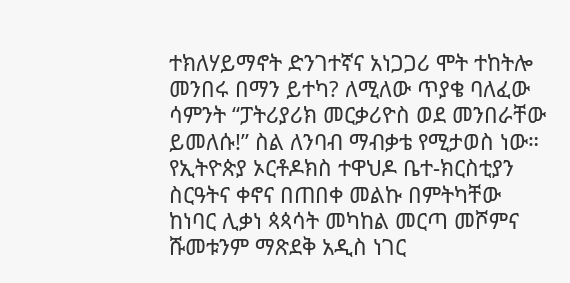ተክለሃይማኖት ድንገተኛና አነጋጋሪ ሞት ተከትሎ መንበሩ በማን ይተካ? ለሚለው ጥያቄ ባለፈው ሳምንት “ፓትሪያሪክ መርቃሪዮስ ወደ መንበራቸው ይመለሱ!” ስል ለንባብ ማብቃቴ የሚታወስ ነው። የኢትዮጵያ ኦርቶዶክስ ተዋህዶ ቤተ-ክርስቲያን ስርዓትና ቀኖና በጠበቀ መልኩ በምትካቸው ከነባር ሊቃነ ጳጳሳት መካከል መርጣ መሾምና ሹመቱንም ማጽደቅ አዲስ ነገር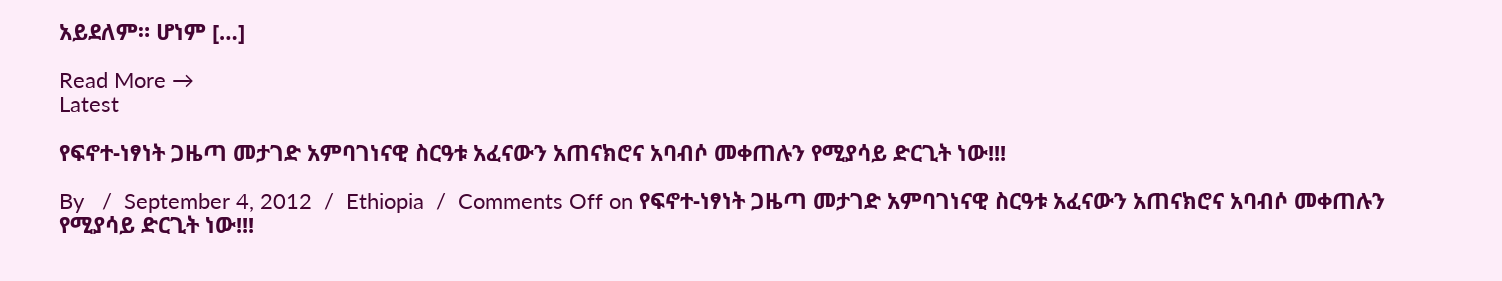አይደለም። ሆነም […]

Read More →
Latest

የፍኖተ-ነፃነት ጋዜጣ መታገድ አምባገነናዊ ስርዓቱ አፈናውን አጠናክሮና አባብሶ መቀጠሉን የሚያሳይ ድርጊት ነው!!!

By   /  September 4, 2012  /  Ethiopia  /  Comments Off on የፍኖተ-ነፃነት ጋዜጣ መታገድ አምባገነናዊ ስርዓቱ አፈናውን አጠናክሮና አባብሶ መቀጠሉን የሚያሳይ ድርጊት ነው!!!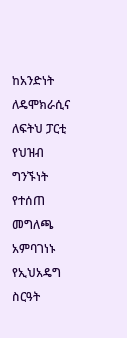ከአንድነት ለዴሞክራሲና ለፍትህ ፓርቲ የህዝብ ግንኙነት የተሰጠ መግለጫ አምባገነኑ የኢህአዴግ ስርዓት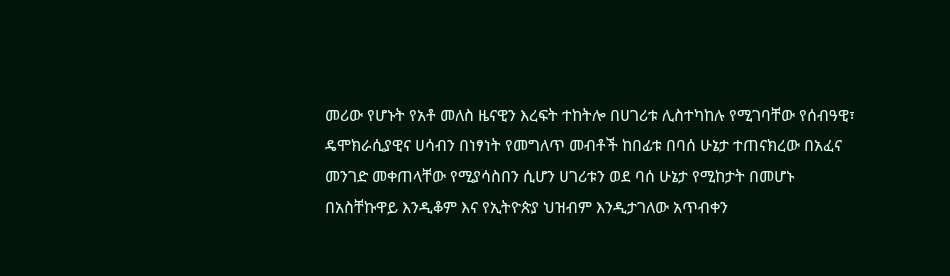መሪው የሆኑት የአቶ መለስ ዜናዊን እረፍት ተከትሎ በሀገሪቱ ሊስተካከሉ የሚገባቸው የሰብዓዊ፣ ዴሞክራሲያዊና ሀሳብን በነፃነት የመግለጥ መብቶች ከበፊቱ በባሰ ሁኔታ ተጠናክረው በአፈና መንገድ መቀጠላቸው የሚያሳስበን ሲሆን ሀገሪቱን ወደ ባሰ ሁኔታ የሚከታት በመሆኑ በአስቸኩዋይ እንዲቆም እና የኢትዮጵያ ህዝብም እንዲታገለው አጥብቀን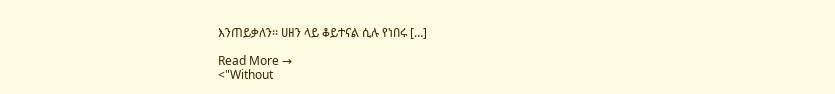እንጠይቃለን፡፡ ሀዘን ላይ ቆይተናል ሲሉ የነበሩ […]

Read More →
<"Without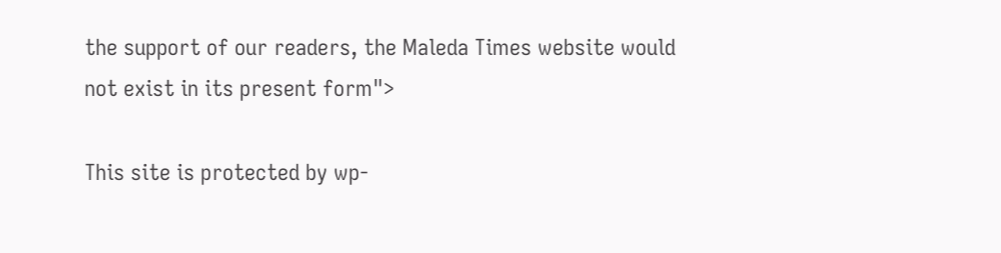the support of our readers, the Maleda Times website would not exist in its present form">

This site is protected by wp-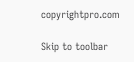copyrightpro.com

Skip to toolbar